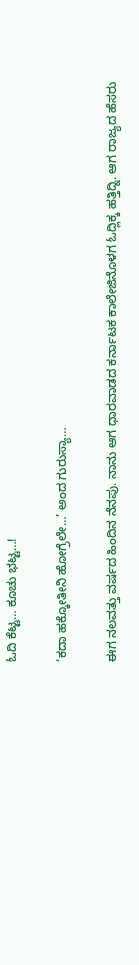ಓದಿ ಕೆಟ್ಟ… ಕೂಚು ಭಟ್ಟ…!

‘ಕದಾ ಹಕ್ಕೋತೀನಿ ಹೋಗ್ರೆಲೇ…’ ಅಂದ ಗುರುಸ್ಯಾ…

ಈಗ ನಲವತ್ತು ವರ್ಷದ ಹಿಂದಿನ ನೆನಪು. ನಾನು ಆಗ ಧಾರವಾಡದ ಕರ್ನಾಟಕ ಕಾಲೇಜಿನೊಳಗ ಓದ್ಲಿಕ್ಕ ಹತ್ತಿದ್ನಿ. ಆಗ ರಾಜ್ಯದ ಹೆಸರು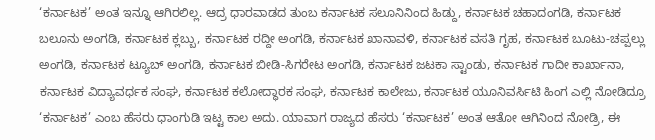‘ಕರ್ನಾಟಕ’ ಅಂತ ಇನ್ನೂ ಆಗಿರಲಿಲ್ಲ. ಆದ್ರ ಧಾರವಾಡದ ತುಂಬ ಕರ್ನಾಟಕ ಸಲೂನಿನಿಂದ ಹಿಡ್ದು, ಕರ್ನಾಟಕ ಚಹಾದಂಗಡಿ, ಕರ್ನಾಟಕ ಬಲೂನು ಅಂಗಡಿ, ಕರ್ನಾಟಕ ಕ್ಲಬ್ಬು, ಕರ್ನಾಟಕ ರದ್ದೀ ಅಂಗಡಿ, ಕರ್ನಾಟಕ ಖಾನಾವಳಿ, ಕರ್ನಾಟಕ ವಸತಿ ಗೃಹ, ಕರ್ನಾಟಕ ಬೂಟು-ಚಪ್ಪಲ್ಲು ಅಂಗಡಿ, ಕರ್ನಾಟಕ ಟ್ಯೂಬ್‌ ಅಂಗಡಿ, ಕರ್ನಾಟಕ ಬೀಡಿ-ಸಿಗರೇಟ ಅಂಗಡಿ, ಕರ್ನಾಟಕ ಜಟಕಾ ಸ್ಟಾಂಡು, ಕರ್ನಾಟಕ ಗಾದೀ ಕಾರ್ಖಾನಾ, ಕರ್ನಾಟಕ ವಿದ್ಯಾವರ್ಧಕ ಸಂಘ, ಕರ್ನಾಟಕ ಕಲೋದ್ಧಾರಕ ಸಂಘ, ಕರ್ನಾಟಕ ಕಾಲೇಜು, ಕರ್ನಾಟಕ ಯೂನಿವರ್ಸಿಟಿ ಹಿಂಗ ಎಲ್ಲಿ ನೋಡಿದ್ರೂ ‘ಕರ್ನಾಟಕ’ ಎಂಬ ಹೆಸರು ಧಾಂಗುಡಿ ಇಟ್ಟ ಕಾಲ ಅದು. ಯಾವಾಗ ರಾಜ್ಯದ ಹೆಸರು ‘ಕರ್ನಾಟಕ’ ಅಂತ ಆತೋ ಆಗಿನಿಂದ ನೋಡ್ರಿ, ಈ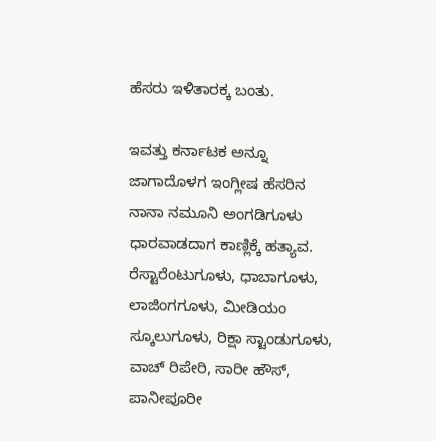ಹೆಸರು ಇಳಿತಾರಕ್ಕ ಬಂತು.

ಇವತ್ತು ಕರ್ನಾಟಕ ಅನ್ನೂ ಜಾಗಾದೊಳಗ ಇಂಗ್ಲೀಷ ಹೆಸರಿನ ನಾನಾ ನಮೂನಿ ಅಂಗಡಿಗೂಳು ಧಾರವಾಡದಾಗ ಕಾಣ್ಲಿಕ್ಕೆ ಹತ್ಯಾವ. ರೆಸ್ಟಾರೆಂಟುಗೂಳು, ಧಾಬಾಗೂಳು, ಲಾಜಿಂಗಗೂಳು, ಮೀಡಿಯಂ ಸ್ಕೂಲುಗೂಳು, ರಿಕ್ಷಾ ಸ್ಟಾಂಡುಗೂಳು, ವಾಚ್‌ ರಿಪೇರಿ, ಸಾರೀ ಹೌಸ್‌, ಪಾನೀಪೂರೀ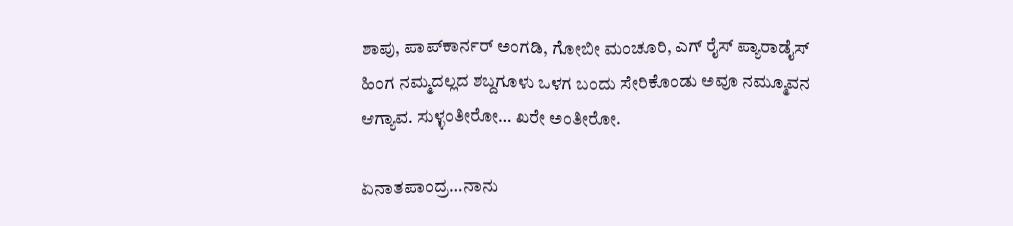ಶಾಪು, ಪಾಪ್‌ಕಾರ್ನರ್‌ ಅಂಗಡಿ, ಗೋಬೀ ಮಂಚೂರಿ, ಎಗ್‌ ರೈಸ್‌ ಪ್ಯಾರಾಡೈಸ್‌ ಹಿಂಗ ನಮ್ಮದಲ್ಲದ ಶಬ್ದಗೂಳು ಒಳಗ ಬಂದು ಸೇರಿಕೊಂಡು ಅವೂ ನಮ್ಮೂವನ ಆಗ್ಯಾವ. ಸುಳ್ಳಂತೀರೋ… ಖರೇ ಅಂತೀರೋ.

ಏನಾತಪಾಂದ್ರ…ನಾನು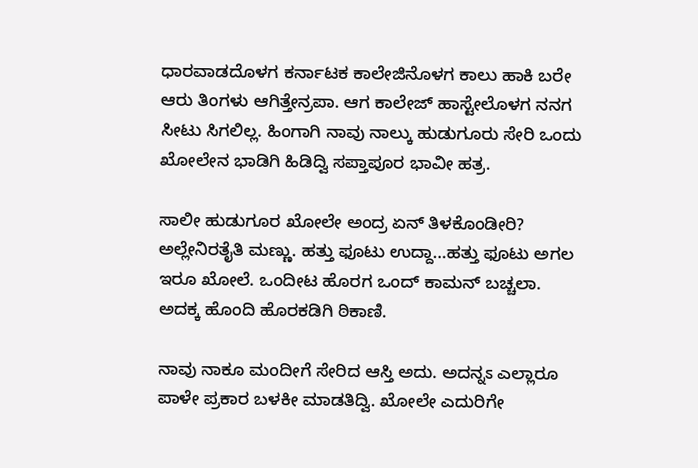ಧಾರವಾಡದೊಳಗ ಕರ್ನಾಟಕ ಕಾಲೇಜಿನೊಳಗ ಕಾಲು ಹಾಕಿ ಬರೇ ಆರು ತಿಂಗಳು ಆಗಿತ್ತೇನ್ರಪಾ. ಆಗ ಕಾಲೇಜ್‌ ಹಾಸ್ಟೇಲೊಳಗ ನನಗ ಸೀಟು ಸಿಗಲಿಲ್ಲ. ಹಿಂಗಾಗಿ ನಾವು ನಾಲ್ಕು ಹುಡುಗೂರು ಸೇರಿ ಒಂದು ಖೋಲೇನ ಭಾಡಿಗಿ ಹಿಡಿದ್ವಿ ಸಪ್ತಾಪೂರ ಭಾವೀ ಹತ್ರ.

ಸಾಲೀ ಹುಡುಗೂರ ಖೋಲೇ ಅಂದ್ರ ಏನ್‌ ತಿಳಕೊಂಡೀರಿ? ಅಲ್ಲೇನಿರತೈತಿ ಮಣ್ಣು. ಹತ್ತು ಫೂಟು ಉದ್ದಾ…ಹತ್ತು ಫೂಟು ಅಗಲ ಇರೂ ಖೋಲೆ. ಒಂದೀಟ ಹೊರಗ ಒಂದ್‌ ಕಾಮನ್‌ ಬಚ್ಚಲಾ. ಅದಕ್ಕ ಹೊಂದಿ ಹೊರಕಡಿಗಿ ಠಿಕಾಣಿ.

ನಾವು ನಾಕೂ ಮಂದೀಗೆ ಸೇರಿದ ಆಸ್ತಿ ಅದು. ಅದನ್ನಽ ಎಲ್ಲಾರೂ ಪಾಳೇ ಪ್ರಕಾರ ಬಳಕೀ ಮಾಡತಿದ್ವಿ. ಖೋಲೇ ಎದುರಿಗೇ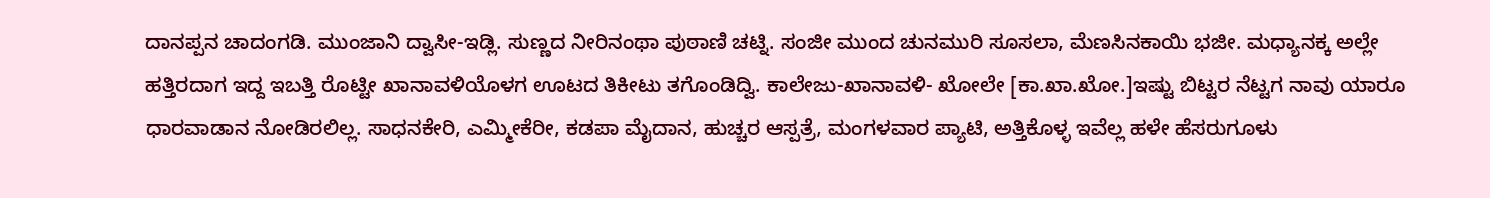ದಾನಪ್ಪನ ಚಾದಂಗಡಿ. ಮುಂಜಾನಿ ದ್ವಾಸೀ-ಇಡ್ಲಿ. ಸುಣ್ಣದ ನೀರಿನಂಥಾ ಪುಠಾಣಿ ಚಟ್ನಿ. ಸಂಜೀ ಮುಂದ ಚುನಮುರಿ ಸೂಸಲಾ, ಮೆಣಸಿನಕಾಯಿ ಭಜೀ. ಮಧ್ಯಾನಕ್ಕ ಅಲ್ಲೇ ಹತ್ತಿರದಾಗ ಇದ್ದ ಇಬತ್ತಿ ರೊಟ್ಟೀ ಖಾನಾವಳಿಯೊಳಗ ಊಟದ ತಿಕೀಟು ತಗೊಂಡಿದ್ವಿ. ಕಾಲೇಜು-ಖಾನಾವಳಿ- ಖೋಲೇ [ಕಾ.ಖಾ.ಖೋ.]ಇಷ್ಟು ಬಿಟ್ಟರ ನೆಟ್ಟಗ ನಾವು ಯಾರೂ ಧಾರವಾಡಾನ ನೋಡಿರಲಿಲ್ಲ. ಸಾಧನಕೇರಿ, ಎಮ್ಮೀಕೆರೀ, ಕಡಪಾ ಮೈದಾನ, ಹುಚ್ಚರ ಆಸ್ಪತ್ರೆ, ಮಂಗಳವಾರ ಪ್ಯಾಟಿ, ಅತ್ತಿಕೊಳ್ಳ ಇವೆಲ್ಲ ಹಳೇ ಹೆಸರುಗೂಳು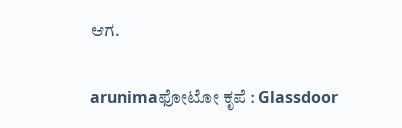ಆಗ.

arunimaಫೋಟೋ ಕೃಪೆ : Glassdoor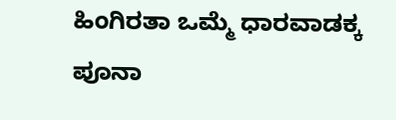ಹಿಂಗಿರತಾ ಒಮ್ಮೆ ಧಾರವಾಡಕ್ಕ ಪೂನಾ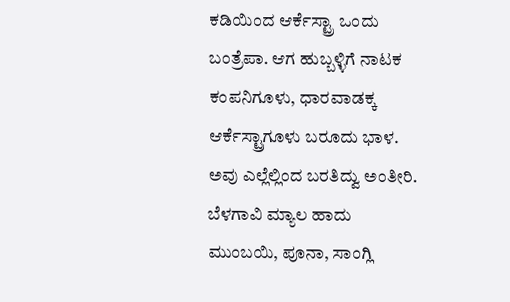ಕಡಿಯಿಂದ ಆರ್ಕೆಸ್ಟ್ರಾ ಒಂದು ಬಂತ್ರೆಪಾ. ಆಗ ಹುಬ್ಬಳ್ಳಿಗೆ ನಾಟಕ ಕಂಪನಿಗೂಳು, ಧಾರವಾಡಕ್ಕ ಆರ್ಕೆಸ್ಟ್ರಾಗೂಳು ಬರೂದು ಭಾಳ. ಅವು ಎಲ್ಲೆಲ್ಲಿಂದ ಬರತಿದ್ವು ಅಂತೀರಿ. ಬೆಳಗಾವಿ ಮ್ಯಾಲ ಹಾದು ಮುಂಬಯಿ, ಪೂನಾ, ಸಾಂಗ್ಲಿ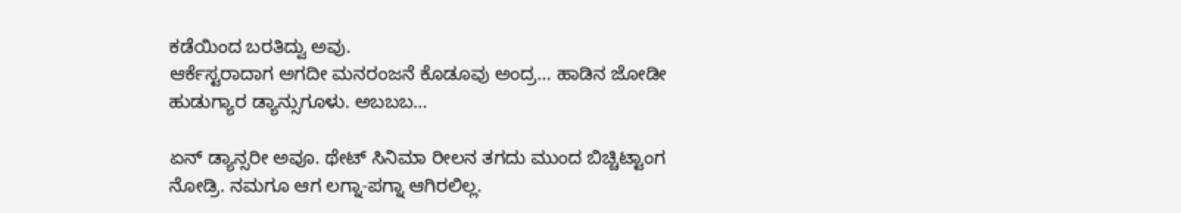ಕಡೆಯಿಂದ ಬರತಿದ್ವು ಅವು.
ಆರ್ಕೆಸ್ಟರಾದಾಗ ಅಗದೀ ಮನರಂಜನೆ ಕೊಡೂವು ಅಂದ್ರ… ಹಾಡಿನ ಜೋಡೀ ಹುಡುಗ್ಯಾರ ಡ್ಯಾನ್ಸುಗೂಳು. ಅಬಬಬ…

ಏನ್ ಡ್ಯಾನ್ಸರೀ ಅವೂ. ಥೇಟ್‌ ಸಿನಿಮಾ ರೀಲನ ತಗದು ಮುಂದ ಬಿಚ್ಚಿಟ್ಟಾಂಗ ನೋಡ್ರಿ. ನಮಗೂ ಆಗ ಲಗ್ನಾ-ಪಗ್ನಾ ಆಗಿರಲಿಲ್ಲ.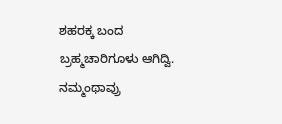ಶಹರಕ್ಕ ಬಂದ ಬ್ರಹ್ಮಚಾರಿಗೂಳು ಆಗಿದ್ವಿ. ನಮ್ಮಂಥಾವ್ರು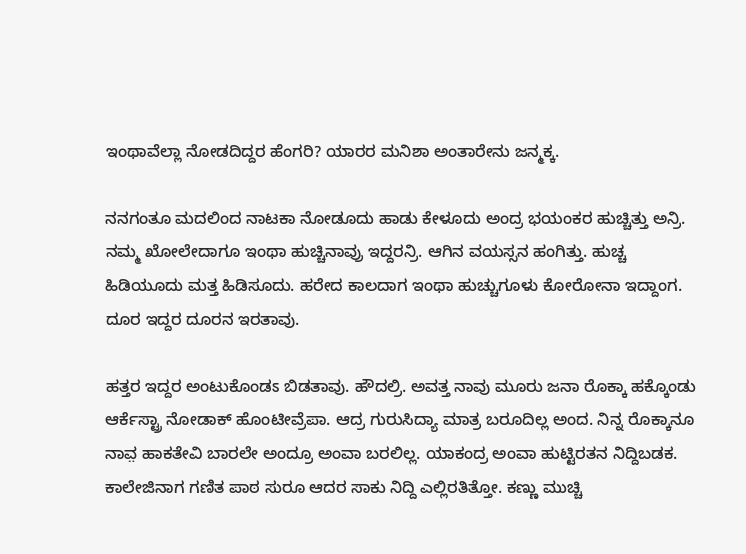ಇಂಥಾವೆಲ್ಲಾ ನೋಡದಿದ್ದರ ಹೆಂಗರಿ? ಯಾರರ ಮನಿಶಾ ಅಂತಾರೇನು ಜನ್ಮಕ್ಕ.

ನನಗಂತೂ ಮದಲಿಂದ ನಾಟಕಾ ನೋಡೂದು ಹಾಡು ಕೇಳೂದು ಅಂದ್ರ ಭಯಂಕರ ಹುಚ್ಚಿತ್ತು ಅನ್ರಿ.
ನಮ್ಮ ಖೋಲೇದಾಗೂ ಇಂಥಾ ಹುಚ್ಚಿನಾವ್ರು ಇದ್ದರನ್ರಿ. ಆಗಿನ ವಯಸ್ಸನ ಹಂಗಿತ್ತು. ಹುಚ್ಚ ಹಿಡಿಯೂದು ಮತ್ತ ಹಿಡಿಸೂದು. ಹರೇದ ಕಾಲದಾಗ ಇಂಥಾ ಹುಚ್ಚುಗೂಳು ಕೋರೋನಾ ಇದ್ದಾಂಗ. ದೂರ ಇದ್ದರ ದೂರನ ಇರತಾವು.

ಹತ್ತರ ಇದ್ದರ ಅಂಟುಕೊಂಡಽ ಬಿಡತಾವು. ಹೌದಲ್ರಿ. ಅವತ್ತ ನಾವು ಮೂರು ಜನಾ ರೊಕ್ಕಾ ಹಕ್ಕೊಂಡು ಆರ್ಕೆಸ್ಟ್ರಾ ನೋಡಾಕ್‌ ಹೊಂಟೀವ್ರೆಪಾ. ಆದ್ರ ಗುರುಸಿದ್ಯಾ ಮಾತ್ರ ಬರೂದಿಲ್ಲ ಅಂದ. ನಿನ್ನ ರೊಕ್ಕಾನೂ ನಾವ಼ ಹಾಕತೇವಿ ಬಾರಲೇ ಅಂದ್ರೂ ಅಂವಾ ಬರಲಿಲ್ಲ. ಯಾಕಂದ್ರ ಅಂವಾ ಹುಟ್ಟಿರತನ ನಿದ್ದಿಬಡಕ. ಕಾಲೇಜಿನಾಗ ಗಣಿತ ಪಾಠ ಸುರೂ ಆದರ ಸಾಕು ನಿದ್ದಿ ಎಲ್ಲಿರತಿತ್ತೋ. ಕಣ್ಣು ಮುಚ್ಚಿ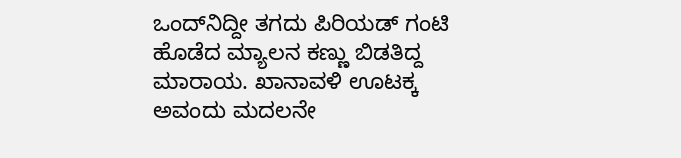ಒಂದ್‌ನಿದ್ದೀ ತಗದು ಪಿರಿಯಡ್‌ ಗಂಟಿ ಹೊಡೆದ ಮ್ಯಾಲನ ಕಣ್ಣು ಬಿಡತಿದ್ದ ಮಾರಾಯ. ಖಾನಾವಳಿ ಊಟಕ್ಕ ಅವಂದು ಮದಲನೇ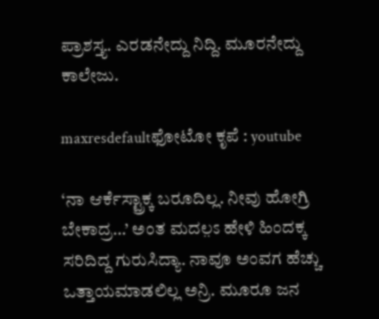ಪ್ರಾಶಸ್ತ್ಯ. ಎರಡನೇದ್ದು ನಿದ್ದಿ. ಮೂರನೇದ್ದು ಕಾಲೇಜು.

maxresdefaultಫೋಟೋ ಕೃಪೆ : youtube

‘ನಾ ಆರ್ಕೆಸ್ಟ್ರಾಕ್ಕ ಬರೂದಿಲ್ಲ. ನೀವು ಹೋಗ್ರಿ ಬೇಕಾದ್ರ…’ ಅಂತ ಮದಲ಼ಽ ಹೇಳಿ ಹಿಂದಕ್ಕ ಸರಿದಿದ್ದ ಗುರುಸಿದ್ಯಾ. ನಾವೂ ಅಂವಗ ಹೆಚ್ಚು ಒತ್ತಾಯಮಾಡಲಿಲ್ಲ ಅನ್ರಿ. ಮೂರೂ ಜನ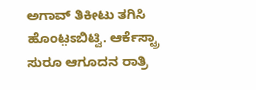ಅಗಾವ್‌ ತಿಕೀಟು ತಗಿಸಿ ಹೊಂಟ಼ಽಬಿಟ್ವಿ. ಆರ್ಕೆಸ್ಟ್ರಾ ಸುರೂ ಆಗೂದನ ರಾತ್ರಿ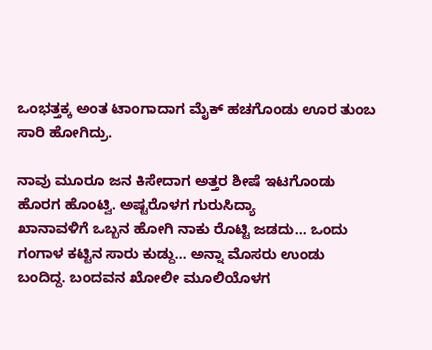ಒಂಭತ್ತಕ್ಕ ಅಂತ ಟಾಂಗಾದಾಗ ಮೈಕ್‌ ಹಚಗೊಂಡು ಊರ ತುಂಬ ಸಾರಿ ಹೋಗಿದ್ರು.

ನಾವು ಮೂರೂ ಜನ ಕಿಸೇದಾಗ ಅತ್ತರ ಶೀಷೆ ಇಟಗೊಂಡು ಹೊರಗ ಹೊಂಟ್ವಿ. ಅಷ್ಟರೊಳಗ ಗುರುಸಿದ್ಯಾ
ಖಾನಾವಳಿಗೆ ಒಬ್ಬನ ಹೋಗಿ ನಾಕು ರೊಟ್ಟಿ ಜಡದು… ಒಂದು ಗಂಗಾಳ ಕಟ್ಟಿನ ಸಾರು ಕುಡ್ದು… ಅನ್ನಾ ಮೊಸರು ಉಂಡು ಬಂದಿದ್ದ. ಬಂದವನ ಖೋಲೀ ಮೂಲಿಯೊಳಗ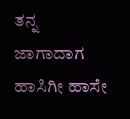ತನ್ನ ಜಾಗಾದಾಗ ಹಾಸಿಗೀ ಹಾಸೇ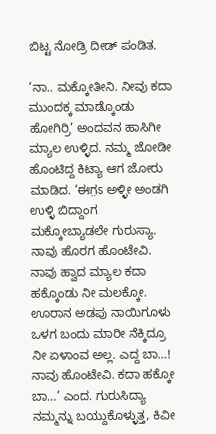ಬಿಟ್ಟ ನೋಡ್ರಿ ದೀಡ್‌ ಪಂಡಿತ.

‘ನಾ.. ಮಕ್ಕೋತೀನಿ. ನೀವು ಕದಾ ಮುಂದಕ್ಕ ಮಾಡ್ಕೊಂಡು ಹೋಗಿರ್ರಿ’ ಅಂದವನ ಹಾಸಿಗೀ ಮ್ಯಾಲ ಉಳ್ಳಿದ. ನಮ್ಮ ಜೋಡೀ ಹೊಂಟಿದ್ದ ಕಿಟ್ಯಾ ಆಗ ಜೋರು ಮಾಡಿದ. ‘ಈಗ಼ಽ ಅಳ್ಳೀ ಅಂಡಗಿ ಉಳ್ಳಿ ಬಿದ್ದಾಂಗ ಮಕ್ಕೋಬ್ಯಾಡಲೇ ಗುರುಸ್ಯಾ. ನಾವು ಹೊರಗ ಹೊಂಟೇವಿ. ನಾವು ಹ್ವಾದ ಮ್ಯಾಲ ಕದಾ ಹಕ್ಕೊಂಡು ನೀ ಮಲಕ್ಕೋ. ಊರಾನ ಅಡಪು ನಾಯಿಗೂಳು ಒಳಗ ಬಂದು ಮಾರೀ ನೆಕ್ಕಿದ್ರೂ ನೀ ಏಳಾಂವ ಅಲ್ಲ. ಎದ್ದ ಬಾ…! ನಾವು ಹೊಂಟೇವಿ. ಕದಾ ಹಕ್ಕೋ ಬಾ…’ ಎಂದ. ಗುರುಸಿದ್ಯಾ ನಮ್ಮನ್ನು ಬಯ್ದುಕೊಳ್ಳುತ್ತ, ಕಿವೀ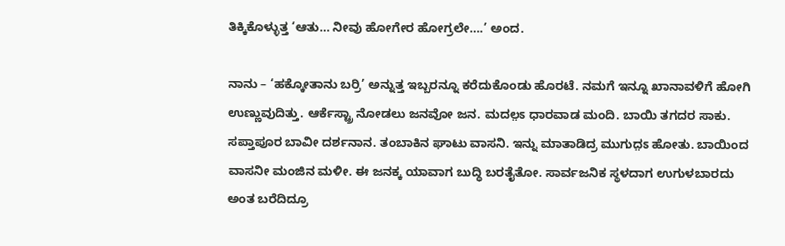ತಿಕ್ಕಿಕೊಳ್ಳುತ್ತ ‘ಆತು… ನೀವು ಹೋಗೇರ ಹೋಗ್ರಲೇ….’ ಅಂದ.

ನಾನು – ‘ಹಕ್ಕೋತಾನು ಬರ್ರಿ’ ಅನ್ನುತ್ತ ಇಬ್ಬರನ್ನೂ ಕರೆದುಕೊಂಡು ಹೊರಟೆ. ನಮಗೆ ಇನ್ನೂ ಖಾನಾವಳಿಗೆ ಹೋಗಿ ಉಣ್ಣುವುದಿತ್ತು. ಆರ್ಕೆಸ್ಟ್ರಾ ನೋಡಲು ಜನವೋ ಜನ. ಮದಲ಼ಽ ಧಾರವಾಡ ಮಂದಿ. ಬಾಯಿ ತಗದರ ಸಾಕು. ಸಪ್ತಾಪೂರ ಬಾವೀ ದರ್ಶನಾನ. ತಂಬಾಕಿನ ಘಾಟು ವಾಸನಿ. ಇನ್ನು ಮಾತಾಡಿದ್ರ ಮುಗುದ಼ಽ ಹೋತು. ಬಾಯಿಂದ ವಾಸನೀ ಮಂಜಿನ ಮಳೀ. ಈ ಜನಕ್ಕ ಯಾವಾಗ ಬುದ್ಧಿ ಬರತೈತೋ. ಸಾರ್ವಜನಿಕ ಸ್ಥಳದಾಗ ಉಗುಳಬಾರದು ಅಂತ ಬರೆದಿದ್ರೂ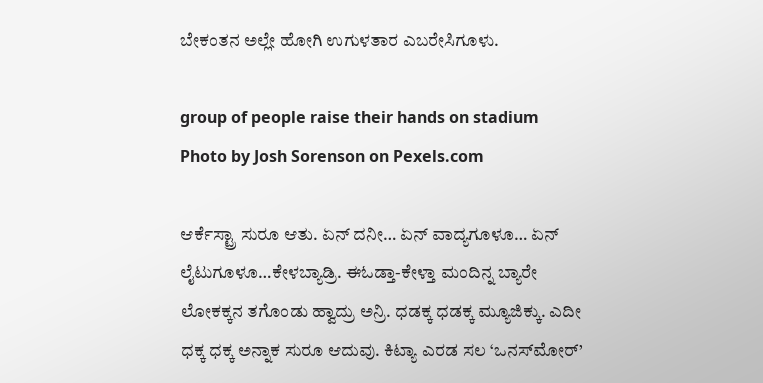ಬೇಕಂತನ ಅಲ್ಲೇ ಹೋಗಿ ಉಗುಳತಾರ ಎಬರೇಸಿಗೂಳು.

group of people raise their hands on stadium
Photo by Josh Sorenson on Pexels.com

ಆರ್ಕೆಸ್ಟ್ರಾ ಸುರೂ ಆತು. ಏನ್‌ ದನೀ… ಏನ್‌ ವಾದ್ಯಗೂಳೂ… ಏನ್‌ ಲೈಟುಗೂಳೂ…ಕೇಳಬ್ಯಾಡ್ರಿ. ಈಓಡ್ತಾ-ಕೇಳ್ತಾ ಮಂದಿನ್ನ ಬ್ಯಾರೇ ಲೋಕಕ್ಕನ ತಗೊಂಡು ಹ್ವಾದ್ರು ಅನ್ರಿ. ಧಡಕ್ಕ ಧಡಕ್ಕ ಮ್ಯೂಜಿಕ್ಕು. ಎದೀ ಧಕ್ಕ ಧಕ್ಕ ಅನ್ನಾಕ ಸುರೂ ಆದುವು. ಕಿಟ್ಯಾ ಎರಡ ಸಲ ‘ಒನಸ್‌ಮೋರ್‌’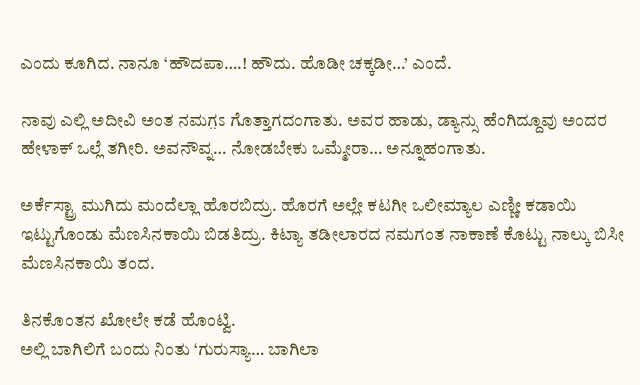ಎಂದು ಕೂಗಿದ. ನಾನೂ ‘ಹೌದಪಾ….! ಹೌದು. ಹೊಡೀ ಚಕ್ಕಡೀ…’ ಎಂದೆ.

ನಾವು ಎಲ್ಲಿ ಅದೀವಿ ಅಂತ ನಮಗ಼ಽ ಗೊತ್ತಾಗದಂಗಾತು. ಅವರ ಹಾಡು, ಡ್ಯಾನ್ಸು ಹೆಂಗಿದ್ದೂವು ಅಂದರ
ಹೇಳಾಕ್‌ ಒಲ್ಲೆ ತಗೀರಿ. ಅವನೌವ್ನ… ನೋಡಬೇಕು ಒಮ್ಮೇರಾ… ಅನ್ನೂಹಂಗಾತು.

ಅರ್ಕೆಸ್ಟ್ರಾ ಮುಗಿದು ಮಂದೆಲ್ಲಾ ಹೊರಬಿದ್ರು. ಹೊರಗೆ ಅಲ್ಲೇ ಕಟಗೀ ಒಲೀಮ್ಯಾಲ ಎಣ್ಣೀ ಕಡಾಯಿ ಇಟ್ಟುಗೊಂಡು ಮೆಣಸಿನಕಾಯಿ ಬಿಡತಿದ್ರು. ಕಿಟ್ಯಾ ತಡೀಲಾರದ ನಮಗಂತ ನಾಕಾಣೆ ಕೊಟ್ಟು ನಾಲ್ಕು ಬಿಸೀ ಮೆಣಸಿನಕಾಯಿ ತಂದ.

ತಿನಕೊಂತನ ಖೋಲೇ ಕಡೆ ಹೊಂಟ್ವಿ.
ಅಲ್ಲಿ ಬಾಗಿಲಿಗೆ ಬಂದು ನಿಂತು ‘ಗುರುಸ್ಯಾ… ಬಾಗಿಲಾ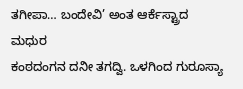ತಗೀಪಾ… ಬಂದೇವಿ’ ಅಂತ ಆರ್ಕೆಸ್ಟ್ರಾದ ಮಧುರ
ಕಂಠದಂಗನ ದನೀ ತಗದ್ವಿ. ಒಳಗಿಂದ ಗುರೂಸ್ಯಾ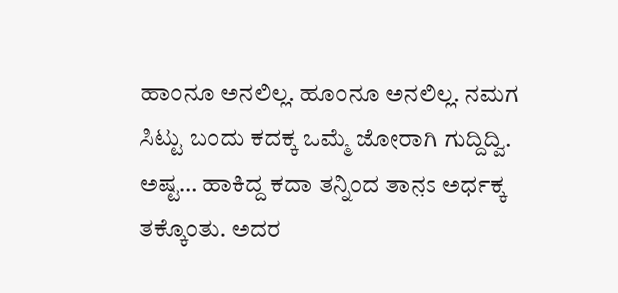ಹಾಂನೂ ಅನಲಿಲ್ಲ. ಹೂಂನೂ ಅನಲಿಲ್ಲ. ನಮಗ ಸಿಟ್ಟು ಬಂದು ಕದಕ್ಕ ಒಮ್ಮೆ ಜೋರಾಗಿ ಗುದ್ದಿದ್ವಿ. ಅಷ್ಟ… ಹಾಕಿದ್ದ ಕದಾ ತನ್ನಿಂದ ತಾನ಼ಽ ಅರ್ಧಕ್ಕ ತಕ್ಕೊಂತು. ಅದರ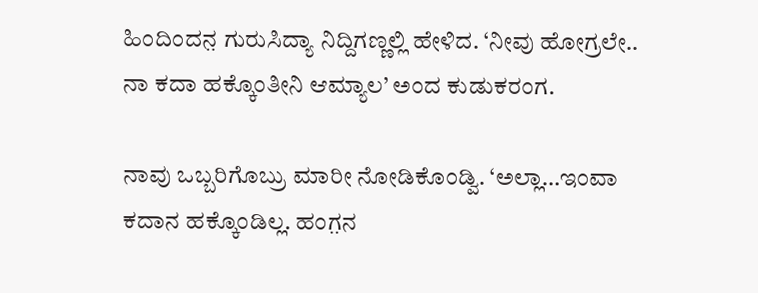ಹಿಂದಿಂದನ಼ ಗುರುಸಿದ್ಯಾ ನಿದ್ದಿಗಣ್ಣಲ್ಲಿ ಹೇಳಿದ. ‘ನೀವು ಹೋಗ್ರಲೇ.. ನಾ ಕದಾ ಹಕ್ಕೊಂತೀನಿ ಆಮ್ಯಾಲ’ ಅಂದ ಕುಡುಕರಂಗ.

ನಾವು ಒಬ್ಬರಿಗೊಬ್ರು ಮಾರೀ ನೋಡಿಕೊಂಡ್ವಿ. ‘ಅಲ್ಲಾ…ಇಂವಾ ಕದಾನ ಹಕ್ಕೊಂಡಿಲ್ಲ. ಹಂಗ಼ನ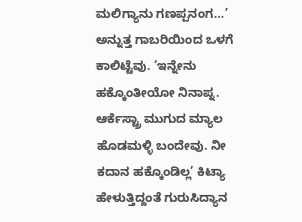ಮಲಿಗ್ಯಾನು ಗಣಪ್ಪನಂಗ…’ ಅನ್ನುತ್ತ ಗಾಬರಿಯಿಂದ ಒಳಗೆ ಕಾಲಿಟ್ಟೆವು. ‘ಇನ್ನೇನು ಹಕ್ಕೊಂತೀಯೋ ನಿನಾಪ್ನ. ಆರ್ಕೆಸ್ಟ್ರಾ ಮುಗುದ ಮ್ಯಾಲ ಹೊಡಮಳ್ಳಿ ಬಂದೇವು. ನೀ ಕದಾನ ಹಕ್ಕೊಂಡಿಲ್ಲ’ ಕಿಟ್ಯಾ ಹೇಳುತ್ತಿದ್ದಂತೆ ಗುರುಸಿದ್ಯಾನ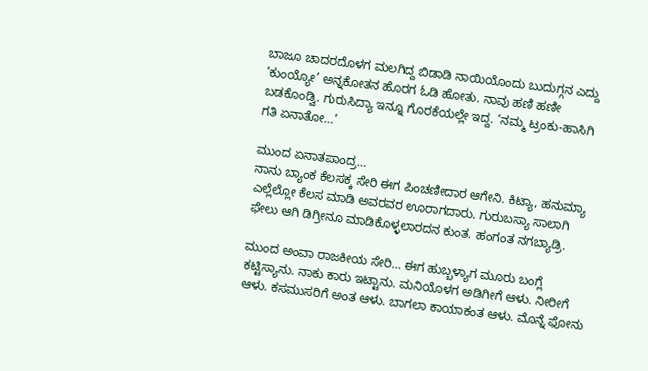ಬಾಜೂ ಚಾದರದೊಳಗ ಮಲಗಿದ್ದ ಬಿಡಾಡಿ ನಾಯಿಯೊಂದು ಬುದುಗ್ಗನ ಎದ್ದು ‘ಕುಂಯ್ಯೋ’ ಅನ್ನಕೋತನ ಹೊರಗ ಓಡಿ ಹೋತು. ನಾವು ಹಣಿ ಹಣೀ ಬಡಕೊಂಡ್ವಿ. ಗುರುಸಿದ್ಯಾ ಇನ್ನೂ ಗೊರಕೆಯಲ್ಲೇ ಇದ್ದ. ‘ನಮ್ಮ ಟ್ರಂಕು-ಹಾಸಿಗಿ ಗತಿ ಏನಾತೋ…’

ಮುಂದ ಏನಾತಪಾಂದ್ರ…
ನಾನು ಬ್ಯಾಂಕ ಕೆಲಸಕ್ಕ ಸೇರಿ ಈಗ ಪಿಂಚಣೀದಾರ ಆಗೇನಿ. ಕಿಟ್ಯಾ, ಹನುಮ್ಯಾ ಎಲ್ಲೆಲ್ಲೋ ಕೆಲಸ ಮಾಡಿ ಅವರವರ ಊರಾಗದಾರು. ಗುರುಬಸ್ಯಾ ಸಾಲಾಗಿ ಫೇಲು ಆಗಿ ಡಿಗ್ರೀನೂ ಮಾಡಿಕೊಳ್ಳಲಾರದನ ಕುಂತ. ಹಂಗಂತ ನಗಬ್ಯಾಡ್ರಿ.

ಮುಂದ ಅಂವಾ ರಾಜಕೀಯ ಸೇರಿ… ಈಗ ಹುಬ್ಬಳ್ಯಾಗ ಮೂರು ಬಂಗ್ಲೆ ಕಟ್ಟಿಸ್ಯಾನು. ನಾಕು ಕಾರು ಇಟ್ಟಾನು. ಮನಿಯೊಳಗ ಅಡಿಗೀಗೆ ಆಳು. ನೀರೀಗೆ ಆಳು. ಕಸಮುಸರಿಗೆ ಅಂತ ಆಳು. ಬಾಗಲಾ ಕಾಯಾಕಂತ ಆಳು. ಮೊನ್ನೆ ಫೋನು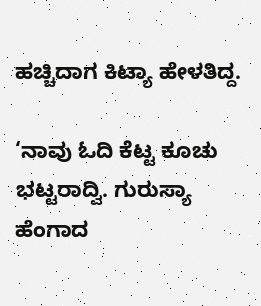ಹಚ್ಚಿದಾಗ ಕಿಟ್ಯಾ ಹೇಳತಿದ್ದ.

‘ನಾವು ಓದಿ ಕೆಟ್ಟ ಕೂಚು ಭಟ್ಟರಾದ್ವಿ. ಗುರುಸ್ಯಾ ಹೆಂಗಾದ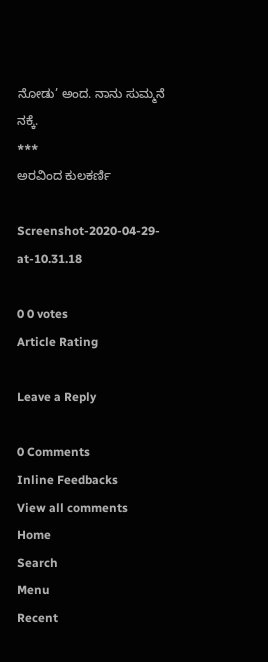ನೋಡು’ ಅಂದ. ನಾನು ಸುಮ್ಮನೆ ನಕ್ಕೆ.
***
ಅರವಿಂದ ಕುಲಕರ್ಣಿ

Screenshot-2020-04-29-at-10.31.18

0 0 votes
Article Rating

Leave a Reply

0 Comments
Inline Feedbacks
View all comments
Home
Search
Menu
Recent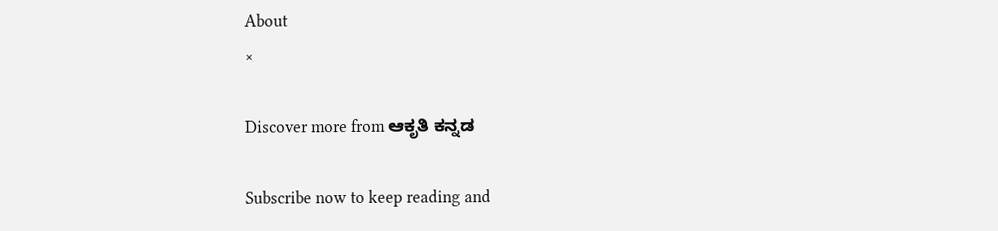About
×

Discover more from ಆಕೃತಿ ಕನ್ನಡ

Subscribe now to keep reading and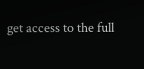get access to the full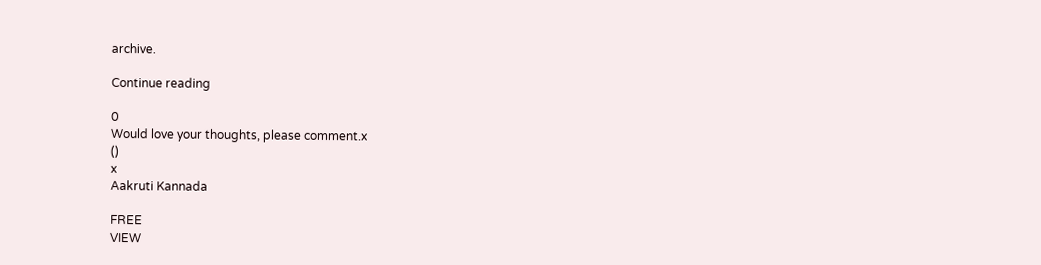archive.

Continue reading

0
Would love your thoughts, please comment.x
()
x
Aakruti Kannada

FREE
VIEW